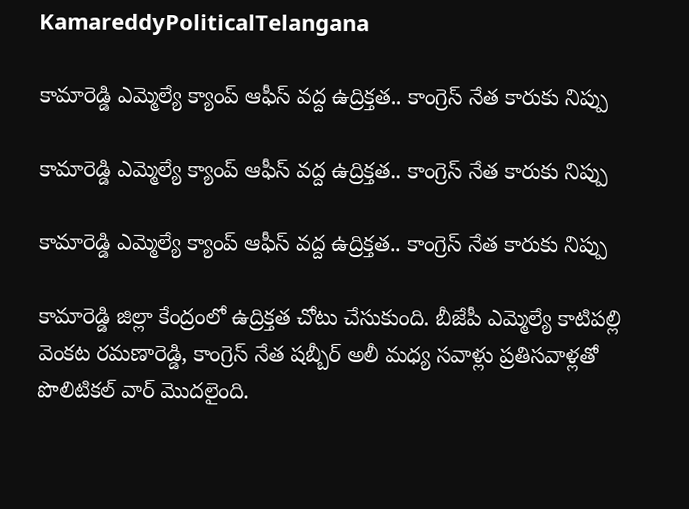KamareddyPoliticalTelangana

కామారెడ్డి ఎమ్మెల్యే క్యాంప్ ఆఫీస్ వద్ద ఉద్రిక్తత.. కాంగ్రెస్ నేత కారుకు నిప్పు

కామారెడ్డి ఎమ్మెల్యే క్యాంప్ ఆఫీస్ వద్ద ఉద్రిక్తత.. కాంగ్రెస్ నేత కారుకు నిప్పు

కామారెడ్డి ఎమ్మెల్యే క్యాంప్ ఆఫీస్ వద్ద ఉద్రిక్తత.. కాంగ్రెస్ నేత కారుకు నిప్పు

కామారెడ్డి జిల్లా కేంద్రంలో ఉద్రిక్తత చోటు చేసుకుంది. బీజేపీ ఎమ్మెల్యే కాటిపల్లి వెంకట రమణారెడ్డి, కాంగ్రెస్ నేత షబ్బీర్ అలీ మధ్య సవాళ్లు ప్రతిసవాళ్లతో పొలిటికల్ వార్ మెుదలైంది.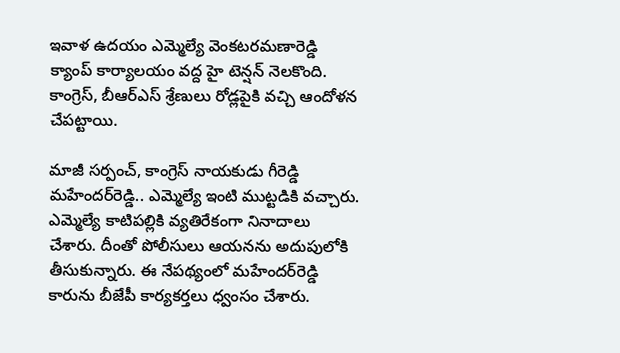ఇవాళ ఉదయం ఎమ్మెల్యే వెంకటరమణారెడ్డి క్యాంప్‌ కార్యాలయం వద్ద హై టెన్షన్ నెలకొంది. కాంగ్రెస్, బీఆర్ఎస్ శ్రేణులు రోడ్లపైకి వచ్చి ఆందోళన చేపట్టాయి.

మాజీ సర్పంచ్, కాంగ్రెస్ నాయకుడు గీరెడ్డి మహేందర్‌రెడ్డి.. ఎమ్మెల్యే ఇంటి ముట్టడికి వచ్చారు. ఎమ్మెల్యే కాటిపల్లికి వ్యతిరేకంగా నినాదాలు చేశారు. దీంతో పోలీసులు ఆయనను అదుపులోకి తీసుకున్నారు. ఈ నేపథ్యంలో మహేందర్‌రెడ్డి కారును బీజేపీ కార్యకర్తలు ధ్వంసం చేశారు.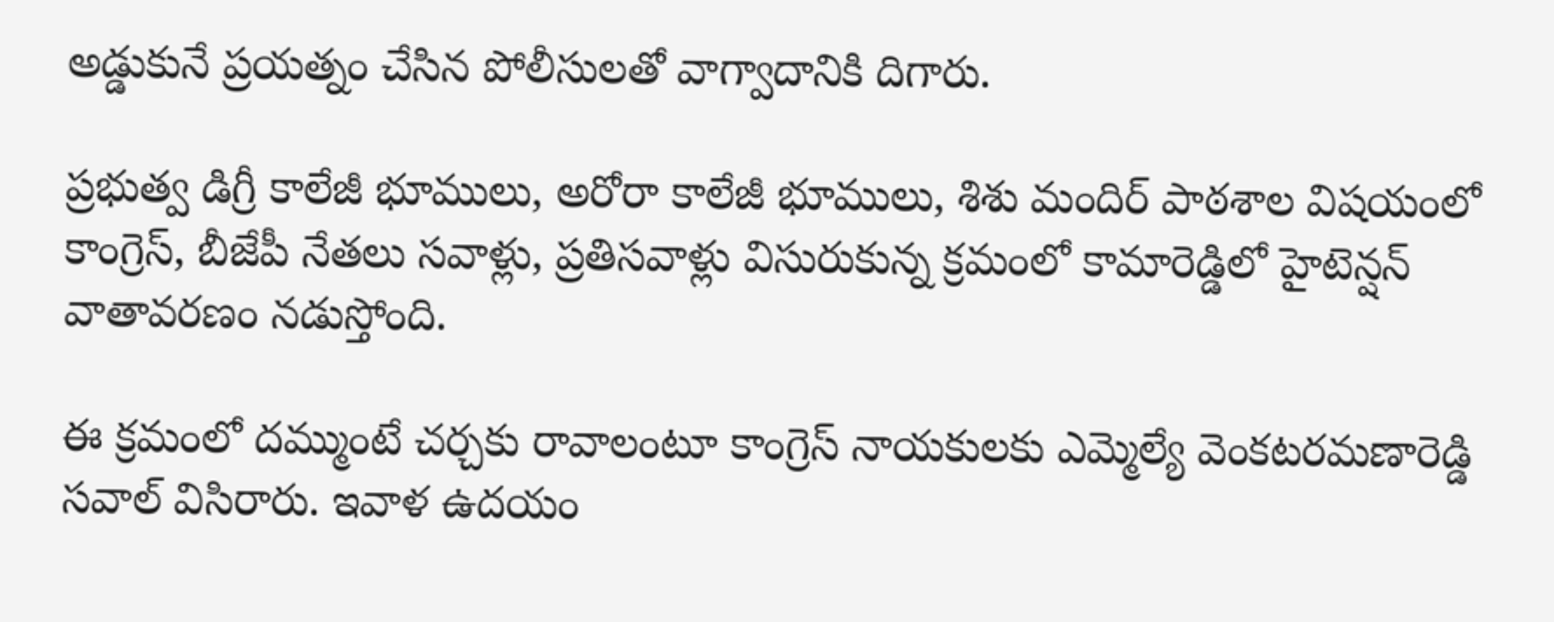అడ్డుకునే ప్రయత్నం చేసిన పోలీసులతో వాగ్వాదానికి దిగారు.

ప్రభుత్వ డిగ్రీ కాలేజీ భూములు, అరోరా కాలేజీ భూములు, శిశు మందిర్ పాఠశాల విషయంలో కాంగ్రెస్, బీజేపీ నేతలు సవాళ్లు, ప్రతిసవాళ్లు విసురుకున్న క్రమంలో కామారెడ్డిలో హైటెన్షన్ వాతావరణం నడుస్తోంది.

ఈ క్రమంలో దమ్ముంటే చర్చకు రావాలంటూ కాంగ్రెస్ నాయకులకు ఎమ్మెల్యే వెంకటరమణారెడ్డి సవాల్ విసిరారు. ఇవాళ ఉదయం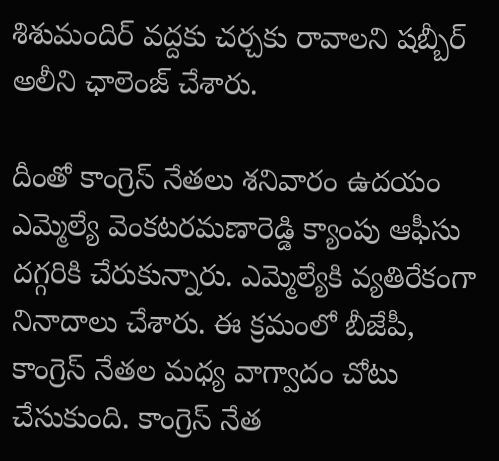శిశుమందిర్ వద్దకు చర్చకు రావాలని షబ్బీర్ అలీని ఛాలెంజ్ చేశారు.

దీంతో కాంగ్రెస్ నేతలు శనివారం ఉదయం ఎమ్మెల్యే వెంకటరమణారెడ్డి క్యాంపు ఆఫీసు దగ్గరికి చేరుకున్నారు. ఎమ్మెల్యేకి వ్యతిరేకంగా నినాదాలు చేశారు. ఈ క్రమంలో బీజేపీ, కాంగ్రెస్ నేతల మధ్య వాగ్వాదం చోటు చేసుకుంది. కాంగ్రెస్ నేత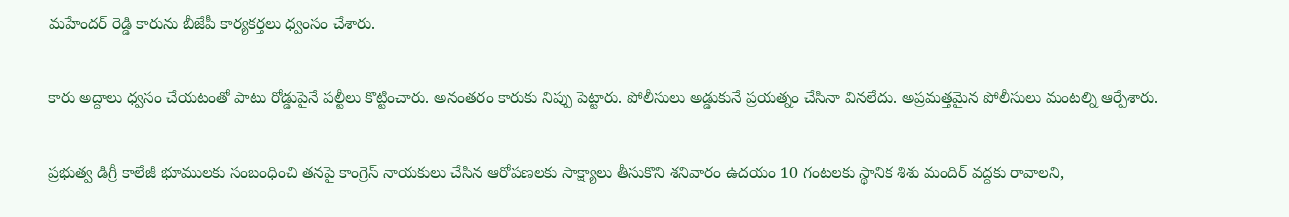మహేందర్ రెడ్డి కారును బీజేపీ కార్యకర్తలు ధ్వంసం చేశారు.

కారు అద్దాలు ధ్వసం చేయటంతో పాటు రోడ్డుపైనే పల్టీలు కొట్టించారు. అనంతరం కారుకు నిప్పు పెట్టారు. పోలీసులు అడ్డుకునే ప్రయత్నం చేసినా వినలేదు. అప్రమత్తమైన పోలీసులు మంటల్ని ఆర్పేశారు.

ప్రభుత్వ డిగ్రీ కాలేజీ భూములకు సంబంధించి తనపై కాంగ్రెస్ నాయకులు చేసిన ఆరోపణలకు సాక్ష్యాలు తీసుకొని శనివారం ఉదయం 10 గంటలకు స్థానిక శిశు మందిర్ వద్దకు రావాలని,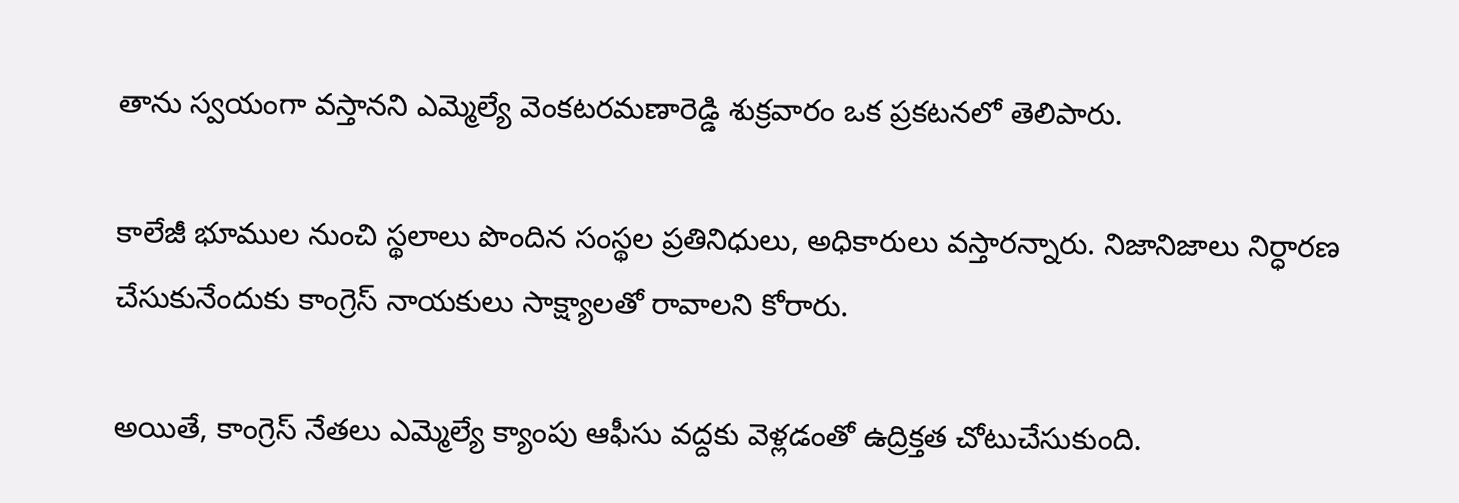తాను స్వయంగా వస్తానని ఎమ్మెల్యే వెంకటరమణారెడ్డి శుక్రవారం ఒక ప్రకటనలో తెలిపారు.

కాలేజీ భూముల నుంచి స్థలాలు పొందిన సంస్థల ప్రతినిధులు, అధికారులు వస్తారన్నారు. నిజానిజాలు నిర్ధారణ చేసుకునేందుకు కాంగ్రెస్ నాయకులు సాక్ష్యాలతో రావాలని కోరారు.

అయితే, కాంగ్రెస్ నేతలు ఎమ్మెల్యే క్యాంపు ఆఫీసు వద్దకు వెళ్లడంతో ఉద్రిక్తత చోటుచేసుకుంది.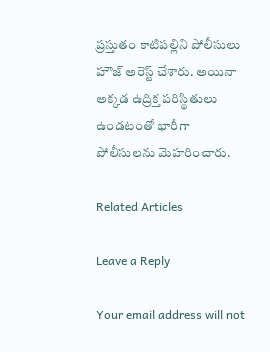ప్రస్తుతం కాటిపల్లిని పోలీసులు హౌజ్ అరెస్ట్ చేశారు. అయినా అక్కడ ఉద్రిక్త పరిస్థితులు ఉండటంతో భారీగా పోలీసులను మెహరించారు.

Related Articles

Leave a Reply

Your email address will not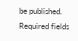be published. Required fields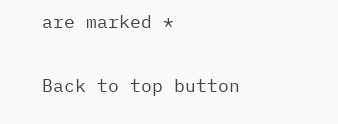are marked *

Back to top button